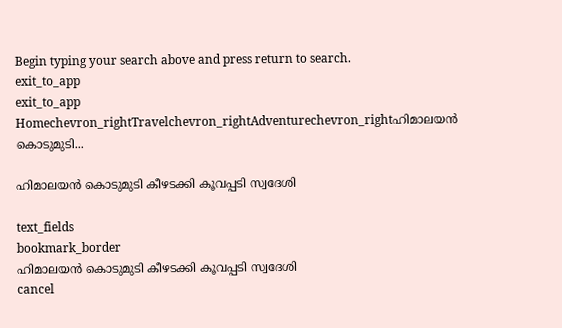Begin typing your search above and press return to search.
exit_to_app
exit_to_app
Homechevron_rightTravelchevron_rightAdventurechevron_rightഹിമാലയന്‍ കൊടുമുടി...

ഹിമാലയന്‍ കൊടുമുടി കീഴടക്കി കൂവപ്പടി സ്വദേശി

text_fields
bookmark_border
ഹിമാലയന്‍ കൊടുമുടി കീഴടക്കി കൂവപ്പടി സ്വദേശി
cancel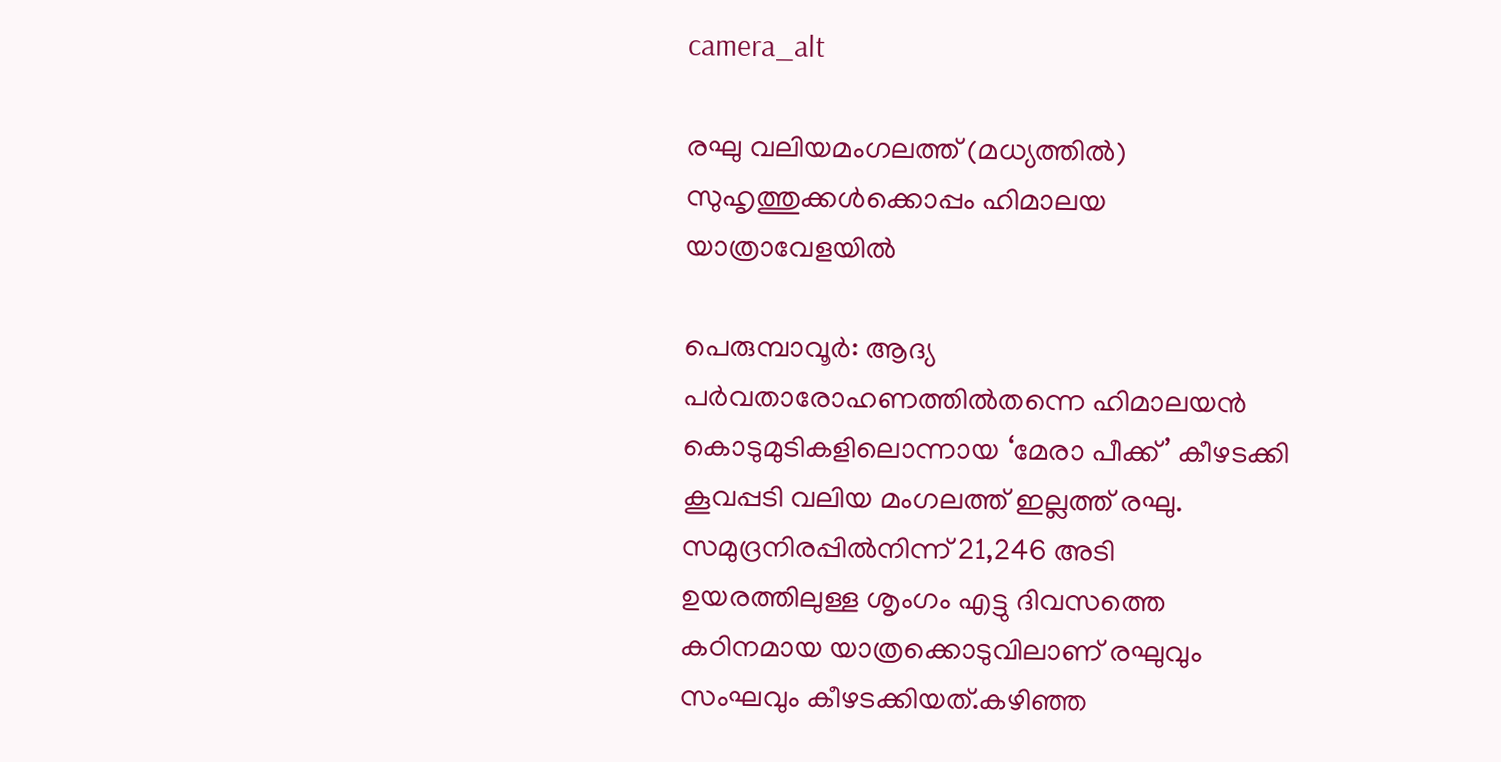camera_alt

രഘു വലിയമംഗലത്ത് (മധ്യത്തിൽ) സുഹൃത്തുക്കള്‍ക്കൊപ്പം ഹിമാലയ യാത്രാവേളയില്‍

പെരുമ്പാവൂര്‍: ആദ്യ പര്‍വതാരോഹണത്തില്‍തന്നെ ഹിമാലയന്‍ കൊടുമുടികളിലൊന്നായ ‘മേരാ പീക്ക്’ കീഴടക്കി കൂവപ്പടി വലിയ മംഗലത്ത് ഇല്ലത്ത് രഘു. സമുദ്രനിരപ്പില്‍നിന്ന് 21,246 അടി ഉയരത്തിലുള്ള ശൃംഗം എട്ടു ദിവസത്തെ കഠിനമായ യാത്രക്കൊടുവിലാണ് രഘുവും സംഘവും കീഴടക്കിയത്.കഴിഞ്ഞ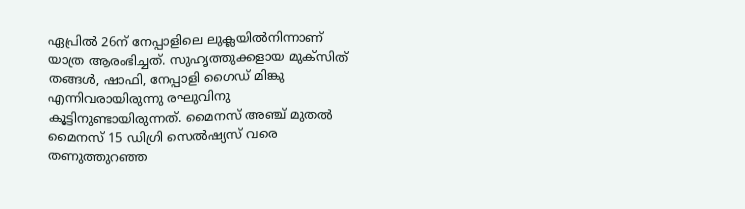ഏപ്രില്‍ 26ന് നേപ്പാളിലെ ലുക്ലയില്‍നിന്നാണ് യാത്ര ആരംഭിച്ചത്. സുഹൃത്തുക്കളായ മുക്സിത് തങ്ങള്‍, ഷാഫി, നേപ്പാളി ഗൈഡ് മിങ്കു എന്നിവരായിരുന്നു രഘുവിനു കൂട്ടിനുണ്ടായിരുന്നത്. മൈനസ് അഞ്ച് മുതല്‍ മൈനസ് 15 ഡിഗ്രി സെല്‍ഷ്യസ് വരെ തണുത്തുറഞ്ഞ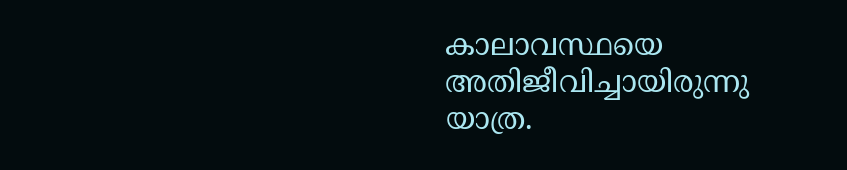കാലാവസ്ഥയെ അതിജീവിച്ചായിരുന്നു യാത്ര.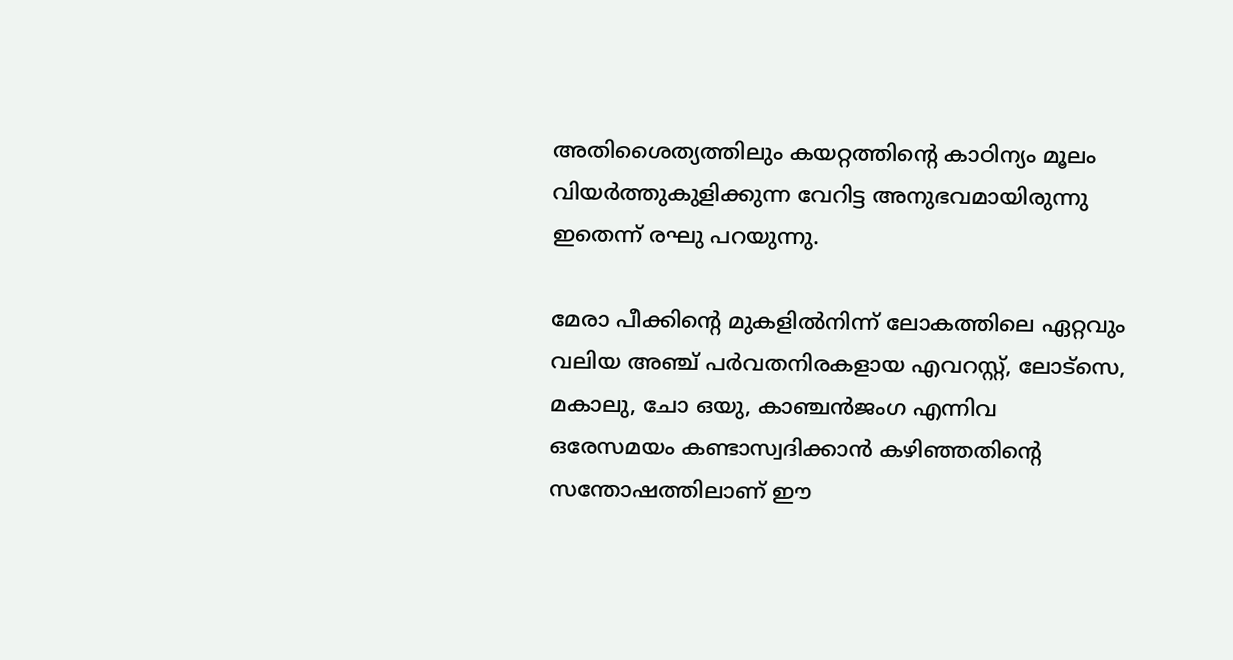അതിശൈത്യത്തിലും കയറ്റത്തിന്റെ കാഠിന്യം മൂലം വിയര്‍ത്തുകുളിക്കുന്ന വേറിട്ട അനുഭവമായിരുന്നു ഇതെന്ന് രഘു പറയുന്നു.

മേരാ പീക്കിന്റെ മുകളില്‍നിന്ന് ലോകത്തിലെ ഏറ്റവും വലിയ അഞ്ച് പര്‍വതനിരകളായ എവറസ്റ്റ്, ലോട്സെ, മകാലു, ചോ ഒയു, കാഞ്ചന്‍ജംഗ എന്നിവ ഒരേസമയം കണ്ടാസ്വദിക്കാന്‍ കഴിഞ്ഞതിന്റെ സന്തോഷത്തിലാണ് ഈ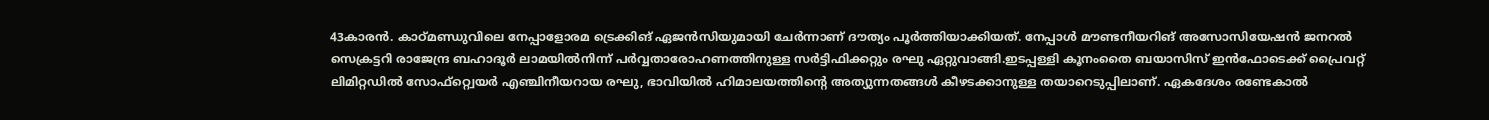43കാരന്‍. കാഠ്മണ്ഡുവിലെ നേപ്പാളോരമ ട്രെക്കിങ് ഏജന്‍സിയുമായി ചേര്‍ന്നാണ് ദൗത്യം പൂര്‍ത്തിയാക്കിയത്. നേപ്പാള്‍ മൗണ്ടനീയറിങ് അസോസിയേഷന്‍ ജനറല്‍ സെക്രട്ടറി രാജേന്ദ്ര ബഹാദൂര്‍ ലാമയില്‍നിന്ന് പര്‍വ്വതാരോഹണത്തിനുള്ള സര്‍ട്ടിഫിക്കറ്റും രഘു ഏറ്റുവാങ്ങി.ഇടപ്പള്ളി കൂനംതൈ ബയാസിസ് ഇന്‍ഫോടെക്ക് പ്രൈവറ്റ് ലിമിറ്റഡില്‍ സോഫ്റ്റ്വെയര്‍ എഞ്ചിനീയറായ രഘു, ഭാവിയില്‍ ഹിമാലയത്തിന്റെ അത്യുന്നതങ്ങള്‍ കീഴടക്കാനുള്ള തയാറെടുപ്പിലാണ്. ഏകദേശം രണ്ടേകാല്‍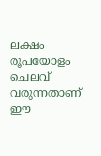ലക്ഷം രൂപയോളം ചെലവ് വരുന്നതാണ് ഈ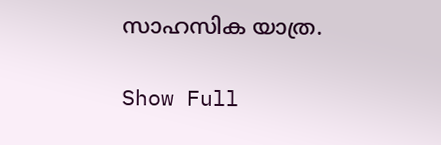സാഹസിക യാത്ര.

Show Full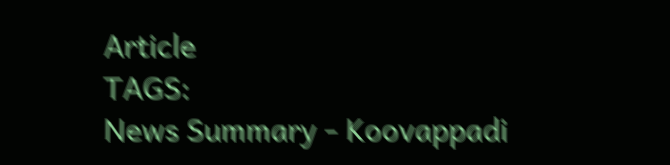Article
TAGS:
News Summary - Koovappadi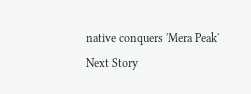native conquers 'Mera Peak'
Next Story